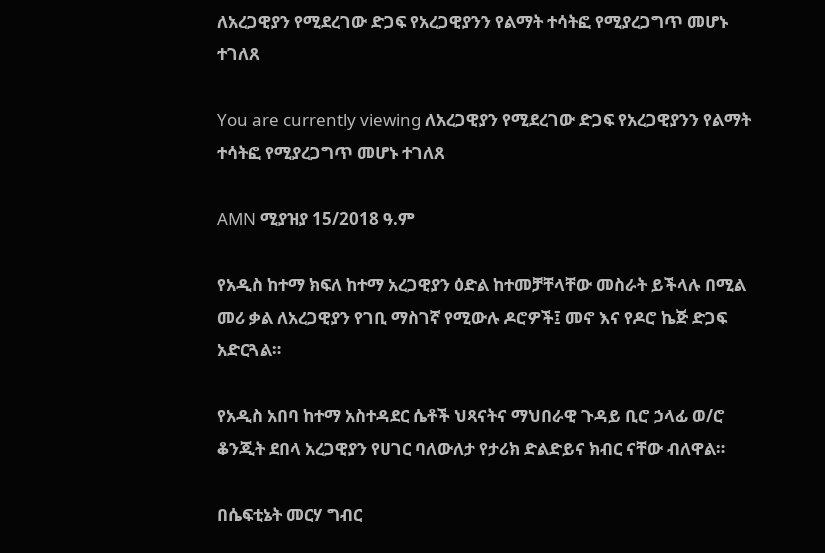ለአረጋዊያን የሚደረገው ድጋፍ የአረጋዊያንን የልማት ተሳትፎ የሚያረጋግጥ መሆኑ ተገለጸ

You are currently viewing ለአረጋዊያን የሚደረገው ድጋፍ የአረጋዊያንን የልማት ተሳትፎ የሚያረጋግጥ መሆኑ ተገለጸ

AMN ሚያዝያ 15/2018 ዓ.ም

የአዲስ ከተማ ክፍለ ከተማ አረጋዊያን ዕድል ከተመቻቸላቸው መስራት ይችላሉ በሚል መሪ ቃል ለአረጋዊያን የገቢ ማስገኛ የሚውሉ ዶሮዎች፤ መኖ እና የዶሮ ኬጅ ድጋፍ አድርጓል።

የአዲስ አበባ ከተማ አስተዳደር ሴቶች ህጻናትና ማህበራዊ ጉዳይ ቢሮ ኃላፊ ወ/ሮ ቆንጂት ደበላ አረጋዊያን የሀገር ባለውለታ የታሪክ ድልድይና ክብር ናቸው ብለዋል።

በሴፍቲኔት መርሃ ግብር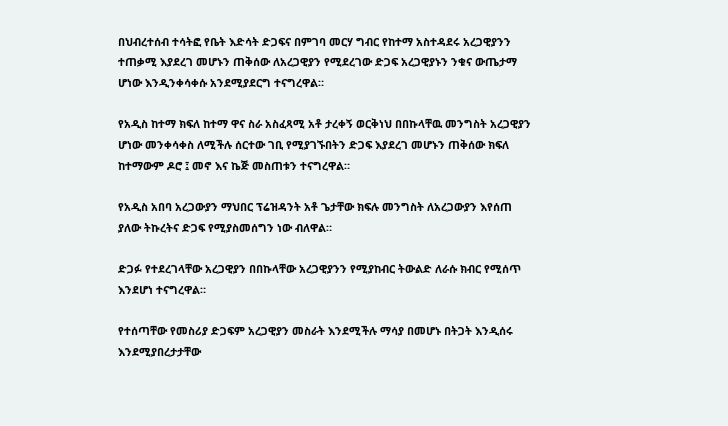በህብረተሰብ ተሳትፎ የቤት እድሳት ድጋፍና በምገባ መርሃ ግብር የከተማ አስተዳደሩ አረጋዊያንን ተጠቃሚ እያደረገ መሆኑን ጠቅሰው ለአረጋዊያን የሚደረገው ድጋፍ አረጋዊያኑን ንቁና ውጤታማ ሆነው እንዲንቀሳቀሱ አንደሚያደርግ ተናግረዋል።

የአዲስ ከተማ ክፍለ ከተማ ዋና ስራ አስፈጻሚ አቶ ታረቀኝ ወርቅነህ በበኩላቸዉ መንግስት አረጋዊያን ሆነው መንቀሳቀስ ለሚችሉ ሰርተው ገቢ የሚያገኙበትን ድጋፍ እያደረገ መሆኑን ጠቅሰው ክፍለ ከተማውም ዶሮ ፤ መኖ እና ኬጅ መስጠቱን ተናግረዋል።

የአዲስ አበባ አረጋውያን ማህበር ፕሬዝዳንት አቶ ጌታቸው ክፍሉ መንግስት ለአረጋውያን እየሰጠ ያለው ትኩረትና ድጋፍ የሚያስመሰግን ነው ብለዋል።

ድጋፉ የተደረገላቸው አረጋዊያን በበኩላቸው አረጋዊያንን የሚያከብር ትውልድ ለራሱ ክብር የሚሰጥ እንደሆነ ተናግረዋል።

የተሰጣቸው የመስሪያ ድጋፍም አረጋዊያን መስራት እንደሚችሉ ማሳያ በመሆኑ በትጋት እንዲሰሩ እንደሚያበረታታቸው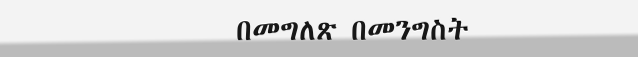በመግለጽ በመንግስት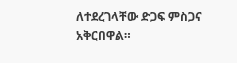ለተደረገላቸው ድጋፍ ምስጋና አቅርበዋል።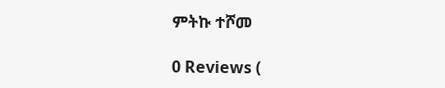ምትኩ ተሾመ

0 Reviews (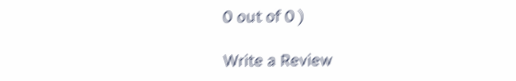0 out of 0 )

Write a Review